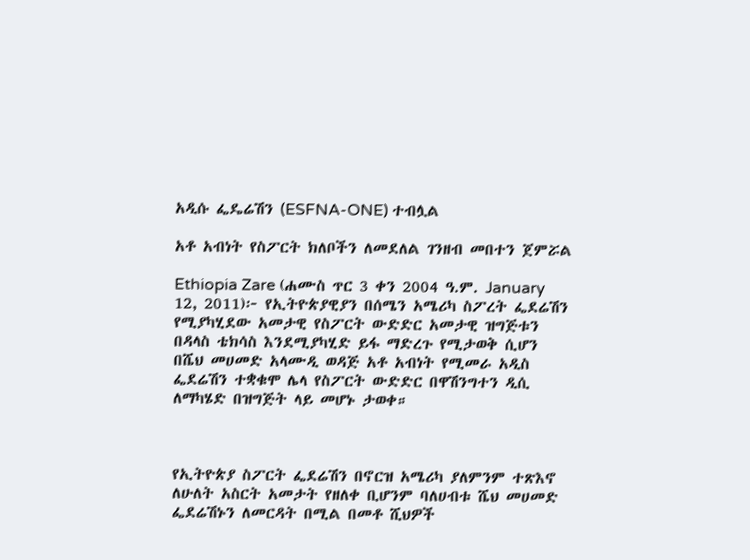አዲሱ ፌዴሬሽን (ESFNA-ONE) ተብሏል

አቶ አብነት የስፖርት ክለቦችን ለመደለል ገንዘብ መበተን ጀምሯል

Ethiopia Zare (ሐሙስ ጥር 3 ቀን 2004 ዓ.ም. January 12, 2011)፦ የኢትዮጵያዊያን በሰሜን አሜሪካ ስፖረት ፌደሬሽን የሚያካሂደው አመታዊ የስፖርት ውድድር አመታዊ ዝግጅቱን በዳላስ ቴክሳስ እንደሚያካሂድ ይፋ ማድረጉ የሚታወቅ ሲሆን በሼህ መሀመድ አላሙዲ ወዳጅ አቶ አብነት የሚመራ አዲስ ፌደሬሽን ተቋቁሞ ሌላ የስፖርት ውድድር በዋሽንግተን ዲሲ ለማካሄድ በዝግጅት ላይ መሆኑ ታወቀ።



የኢትዮጵያ ስፖርት ፌደሬሽን በኖርዝ አሜሪካ ያለምንም ተጽእኖ ለሁለት አስርት አመታት የዘለቀ ቢሆንም ባለሀብቱ ሼህ መሀመድ ፌደሬሽኑን ለመርዳት በሚል በመቶ ሺህዎች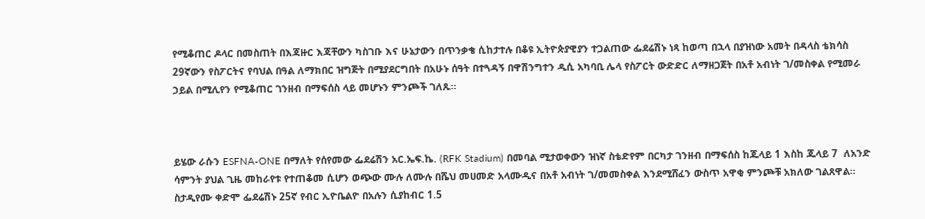የሚቆጠር ዶላር በመስጠት በእጃዙር እጃቸውን ካስገቡ እና ሁኔታውን በጥንቃቄ ሲከታተሉ በቆዩ ኢትዮጵያዊያን ተጋልጠው ፌደሬሽኑ ነጻ ከወጣ በኋላ በያዝነው አመት በዳላስ ቴክሳስ 29ኛውን የስፖርትና የባህል በዓል ለማክበር ዝግጅት በሚያደርግበት በአሁኑ ሰዓት በተጓዳኝ በዋሽንግተን ዲሲ አካባቢ ሌላ የስፖርት ውድድር ለማዘጋጀት በአቶ አብነት ገ/መስቀል የሚመራ ኃይል በሚሊየን የሚቆጠር ገንዘብ በማፍሰስ ላይ መሆኑን ምንጮች ገለጹ።



ይሄው ራሱን ESFNA-ONE በማለት የሰየመው ፌደሬሽን አር.ኤፍ.ኬ. (RFK Stadium) በመባል ሚታወቀውን ዝነኛ ስቴድየም በርካታ ገንዘብ በማፍሰስ ከጁላይ 1 እስከ ጁላይ 7  ለአንድ ሳምንት ያህል ጊዜ መከራየቱ የተጠቆመ ሲሆን ወጭው ሙሉ ለሙሉ በሼህ መሀመድ አላሙዲና በአቶ አብነት ገ/መመስቀል እንደሚሸፈን ውስጥ አዋቂ ምንጮቹ አክለው ገልጸዋል። ስታዲየሙ ቀድሞ ፌደሬሽኑ 25ኛ የብር ኢዮቤልዮ በአሉን ሲያከብር 1.5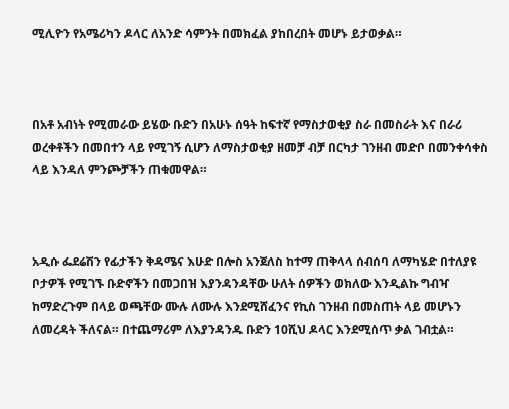ሚሊዮን የአሜሪካን ዶላር ለአንድ ሳምንት በመክፈል ያከበረበት መሆኑ ይታወቃል።



በአቶ አብነት የሚመራው ይሄው ቡድን በአሁኑ ሰዓት ከፍተኛ የማስታወቂያ ስራ በመስራት እና በራሪ ወረቀቶችን በመበተን ላይ የሚገኝ ሲሆን ለማስታወቂያ ዘመቻ ብቻ በርካታ ገንዘብ መድቦ በመንቀሳቀስ ላይ እንዳለ ምንጮቻችን ጠቁመዋል።



አዲሱ ፌደሬሽን የፊታችን ቅዳሜና እሁድ በሎስ አንጀለስ ከተማ ጠቅላላ ሰብሰባ ለማካሄድ በተለያዩ ቦታዎች የሚገኙ ቡድኖችን በመጋበዝ እያንዳንዳቸው ሁለት ሰዎችን ወክለው እንዲልኩ ግብዣ ከማድረጉም በላይ ወጫቸው ሙሉ ለሙሉ እንደሚሸፈንና የኪስ ገንዘብ በመስጠት ላይ መሆኑን ለመረዳት ችለናል። በተጨማሪም ለእያንዳንዱ ቡድን 10ሺህ ዶላር እንደሚሰጥ ቃል ገብቷል።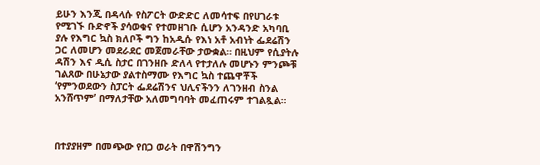ይሁን እንጂ በዳላሱ የስፖርት ውድድር ለመሳተፍ በየሀገራቱ የሚገኙ ቡድኖች ያሳወቁና የተመዘገቡ ሲሆን አንዳንድ አካባቢ ያሉ የእግር ኳስ ክለቦች ግን ከአዲሱ የእነ አቶ አብነት ፌደሬሽን ጋር ለመሆን መደራደር መጀመራቸው ታውቋል። በዚህም የሲያትሉ ዳሽን እና ዲሲ ስታር በገንዘቡ ድለላ የተታለሉ መሆኑን ምንጮቹ ገልጸው በሁኔታው ያልተስማሙ የእግር ኳስ ተጨዋቾች ‘የምንወደውን ስፓርት ፌደሬሽንና ህሊናችንን ለገንዘብ ስንል አንሸጥም’ በማለታቸው አለመግባባት መፈጠሩም ተገልጿል።



በተያያዘም በመጭው የበጋ ወራት በዋሽንግን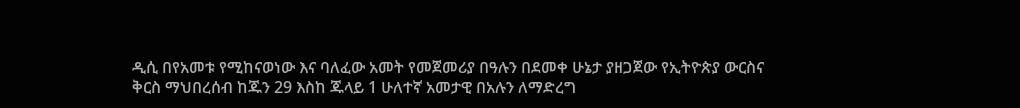ዲሲ በየአመቱ የሚከናወነው እና ባለፈው አመት የመጀመሪያ በዓሉን በደመቀ ሁኔታ ያዘጋጀው የኢትዮጵያ ውርስና ቅርስ ማህበረሰብ ከጁን 29 እስከ ጁላይ 1 ሁለተኛ አመታዊ በአሉን ለማድረግ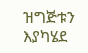ዝግጅቱን እያካሄደ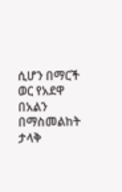ሲሆን በማርች ወር የአደዋ በአልን በማስመልከት ታላቅ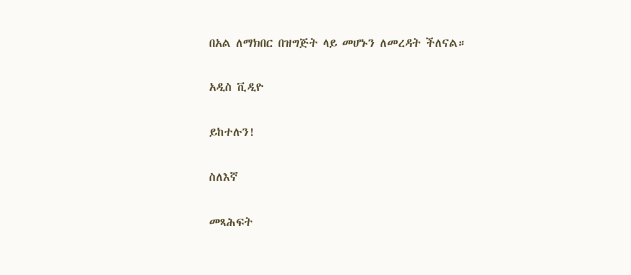በአል ለማክበር በዝግጅት ላይ መሆኑን ለመረዳት ችለናል።

አዲስ ቪዲዮ

ይከተሉን!

ስለእኛ

መጻሕፍት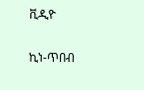ቪዲዮ

ኪነ-ጥበብ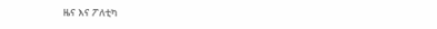ዜና እና ፖለቲካ